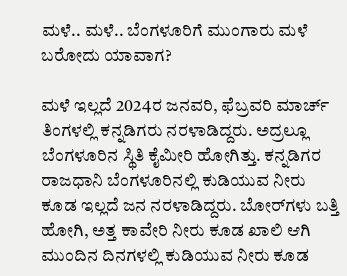ಮಳೆ.. ಮಳೆ.. ಬೆಂಗಳೂರಿಗೆ ಮುಂಗಾರು ಮಳೆ ಬರೋದು ಯಾವಾಗ?

ಮಳೆ ಇಲ್ಲದೆ 2024ರ ಜನವರಿ, ಫೆಬ್ರವರಿ ಮಾರ್ಚ್ ತಿಂಗಳಲ್ಲಿ ಕನ್ನಡಿಗರು ನರಳಾಡಿದ್ದರು. ಅದ್ರಲ್ಲೂ ಬೆಂಗಳೂರಿನ ಸ್ಥಿತಿ ಕೈಮೀರಿ ಹೋಗಿತ್ತು. ಕನ್ನಡಿಗರ ರಾಜಧಾನಿ ಬೆಂಗಳೂರಿನಲ್ಲಿ ಕುಡಿಯುವ ನೀರು ಕೂಡ ಇಲ್ಲದೆ ಜನ ನರಳಾಡಿದ್ದರು. ಬೋರ್‌ಗಳು ಬತ್ತಿ ಹೋಗಿ, ಅತ್ತ ಕಾವೇರಿ ನೀರು ಕೂಡ ಖಾಲಿ ಆಗಿ ಮುಂದಿನ ದಿನಗಳಲ್ಲಿ ಕುಡಿಯುವ ನೀರು ಕೂಡ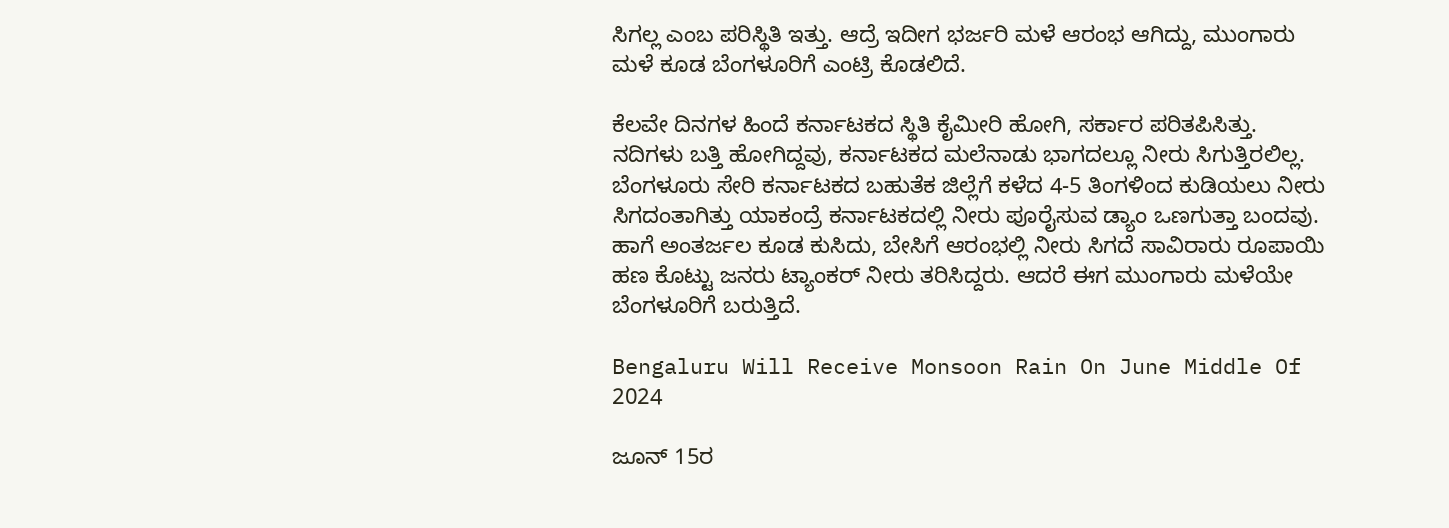ಸಿಗಲ್ಲ ಎಂಬ ಪರಿಸ್ಥಿತಿ ಇತ್ತು. ಆದ್ರೆ ಇದೀಗ ಭರ್ಜರಿ ಮಳೆ ಆರಂಭ ಆಗಿದ್ದು, ಮುಂಗಾರು ಮಳೆ ಕೂಡ ಬೆಂಗಳೂರಿಗೆ ಎಂಟ್ರಿ ಕೊಡಲಿದೆ.

ಕೆಲವೇ ದಿನಗಳ ಹಿಂದೆ ಕರ್ನಾಟಕದ ಸ್ಥಿತಿ ಕೈಮೀರಿ ಹೋಗಿ, ಸರ್ಕಾರ ಪರಿತಪಿಸಿತ್ತು. ನದಿಗಳು ಬತ್ತಿ ಹೋಗಿದ್ದವು, ಕರ್ನಾಟಕದ ಮಲೆನಾಡು ಭಾಗದಲ್ಲೂ ನೀರು ಸಿಗುತ್ತಿರಲಿಲ್ಲ. ಬೆಂಗಳೂರು ಸೇರಿ ಕರ್ನಾಟಕದ ಬಹುತೆಕ ಜಿಲ್ಲೆಗೆ ಕಳೆದ 4-5 ತಿಂಗಳಿಂದ ಕುಡಿಯಲು ನೀರು ಸಿಗದಂತಾಗಿತ್ತು ಯಾಕಂದ್ರೆ ಕರ್ನಾಟಕದಲ್ಲಿ ನೀರು ಪೂರೈಸುವ ಡ್ಯಾಂ ಒಣಗುತ್ತಾ ಬಂದವು. ಹಾಗೆ ಅಂತರ್ಜಲ ಕೂಡ ಕುಸಿದು, ಬೇಸಿಗೆ ಆರಂಭಲ್ಲಿ ನೀರು ಸಿಗದೆ ಸಾವಿರಾರು ರೂಪಾಯಿ ಹಣ ಕೊಟ್ಟು ಜನರು ಟ್ಯಾಂಕರ್ ನೀರು ತರಿಸಿದ್ದರು. ಆದರೆ ಈಗ ಮುಂಗಾರು ಮಳೆಯೇ ಬೆಂಗಳೂರಿಗೆ ಬರುತ್ತಿದೆ.

Bengaluru Will Receive Monsoon Rain On June Middle Of 2024

ಜೂನ್ 15ರ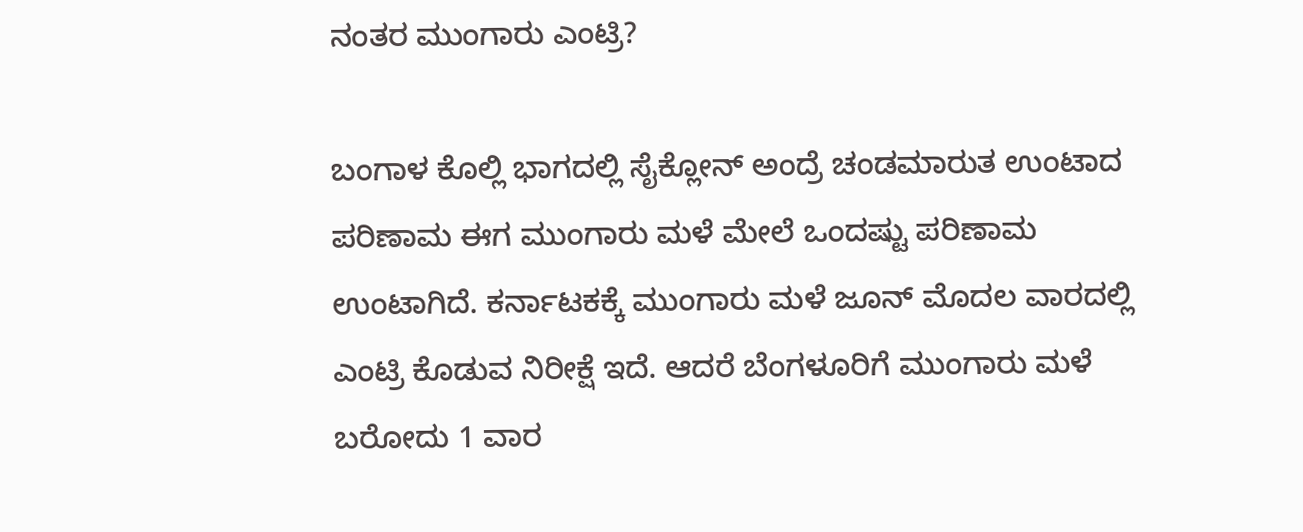ನಂತರ ಮುಂಗಾರು ಎಂಟ್ರಿ?

ಬಂಗಾಳ ಕೊಲ್ಲಿ ಭಾಗದಲ್ಲಿ ಸೈಕ್ಲೋನ್ ಅಂದ್ರೆ ಚಂಡಮಾರುತ ಉಂಟಾದ ಪರಿಣಾಮ ಈಗ ಮುಂಗಾರು ಮಳೆ ಮೇಲೆ ಒಂದಷ್ಟು ಪರಿಣಾಮ ಉಂಟಾಗಿದೆ. ಕರ್ನಾಟಕಕ್ಕೆ ಮುಂಗಾರು ಮಳೆ ಜೂನ್ ಮೊದಲ ವಾರದಲ್ಲಿ ಎಂಟ್ರಿ ಕೊಡುವ ನಿರೀಕ್ಷೆ ಇದೆ. ಆದರೆ ಬೆಂಗಳೂರಿಗೆ ಮುಂಗಾರು ಮಳೆ ಬರೋದು 1 ವಾರ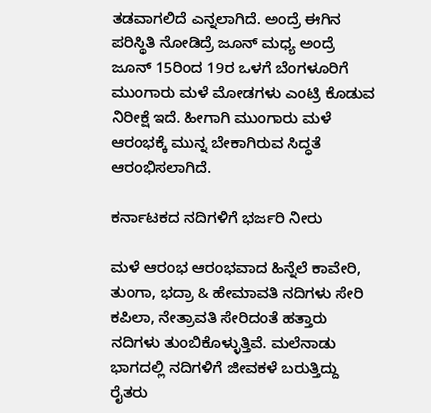ತಡವಾಗಲಿದೆ ಎನ್ನಲಾಗಿದೆ. ಅಂದ್ರೆ ಈಗಿನ ಪರಿಸ್ಥಿತಿ ನೋಡಿದ್ರೆ ಜೂನ್ ಮಧ್ಯ ಅಂದ್ರೆ ಜೂನ್ 15ರಿಂದ 19ರ ಒಳಗೆ ಬೆಂಗಳೂರಿಗೆ ಮುಂಗಾರು ಮಳೆ ಮೋಡಗಳು ಎಂಟ್ರಿ ಕೊಡುವ ನಿರೀಕ್ಷೆ ಇದೆ. ಹೀಗಾಗಿ ಮುಂಗಾರು ಮಳೆ ಆರಂಭಕ್ಕೆ ಮುನ್ನ ಬೇಕಾಗಿರುವ ಸಿದ್ಧತೆ ಆರಂಭಿಸಲಾಗಿದೆ.

ಕರ್ನಾಟಕದ ನದಿಗಳಿಗೆ ಭರ್ಜರಿ ನೀರು

ಮಳೆ ಆರಂಭ ಆರಂಭವಾದ ಹಿನ್ನೆಲೆ ಕಾವೇರಿ, ತುಂಗಾ, ಭದ್ರಾ & ಹೇಮಾವತಿ ನದಿಗಳು ಸೇರಿ ಕಪಿಲಾ, ನೇತ್ರಾವತಿ ಸೇರಿದಂತೆ ಹತ್ತಾರು ನದಿಗಳು ತುಂಬಿಕೊಳ್ಳುತ್ತಿವೆ. ಮಲೆನಾಡು ಭಾಗದಲ್ಲಿ ನದಿಗಳಿಗೆ ಜೀವಕಳೆ ಬರುತ್ತಿದ್ದು ರೈತರು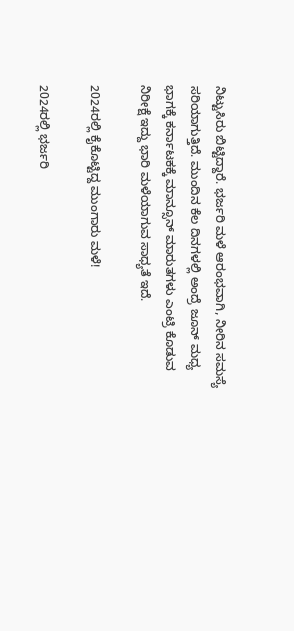ನಿಟ್ಟುಸಿರು ಬಿಟ್ಟಿದ್ದಾರೆ. ಭರ್ಜರಿ ಮಳೆ ಆರಂಭವಾಗಿ, ನೀರಿನ ಸಮಸ್ಯೆ ಸರಿಯಾಗುತ್ತಿದೆ. ಮುಂದಿನ ಕೆಲ ದಿನಗಳಲ್ಲಿ ಅಂದ್ರೆ ಜೂನ್ ಮಧ್ಯ ಭಾಗಕ್ಕೆ ಕರ್ನಾಟಕಕ್ಕೆ ಮಾನ್ಸೂನ್ ಮಾರುತಗಳು ಎಂಟ್ರಿ ಕೊಡುವ ನಿರೀಕ್ಷೆ ಇದ್ದು ಭಾರಿ ಮಳೆಯಾಗುವ ಸಾಧ್ಯತೆ ಇದೆ.

2024ರಲ್ಲಿ ಕೈಕೊಟ್ಟಿದ್ದ ಮುಂಗಾರು ಮಳೆ!

2024ರಲ್ಲಿ ಭರ್ಜರಿ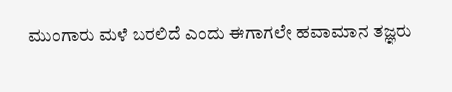ಮುಂಗಾರು ಮಳೆ ಬರಲಿದೆ ಎಂದು ಈಗಾಗಲೇ ಹವಾಮಾನ ತಜ್ಞರು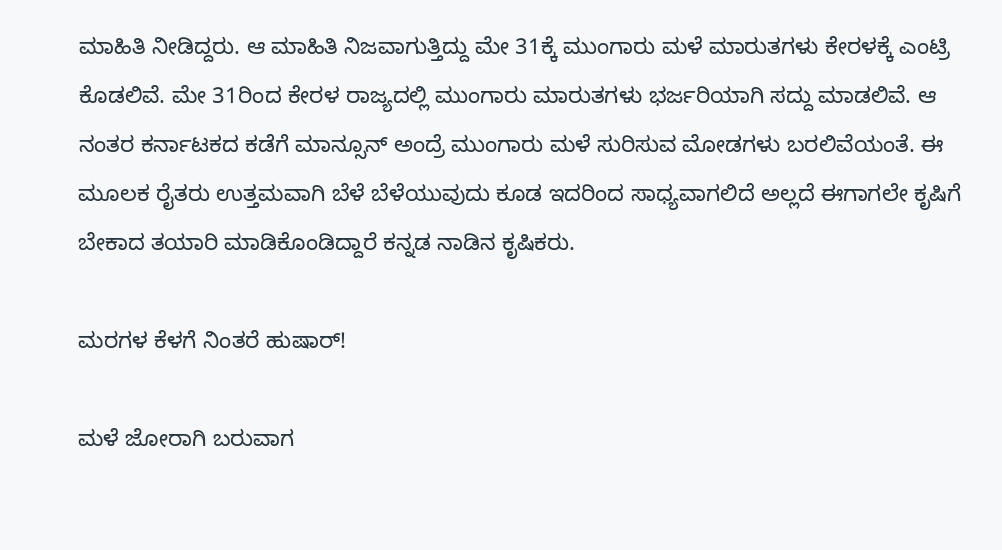ಮಾಹಿತಿ ನೀಡಿದ್ದರು. ಆ ಮಾಹಿತಿ ನಿಜವಾಗುತ್ತಿದ್ದು ಮೇ 31ಕ್ಕೆ ಮುಂಗಾರು ಮಳೆ ಮಾರುತಗಳು ಕೇರಳಕ್ಕೆ ಎಂಟ್ರಿ ಕೊಡಲಿವೆ. ಮೇ 31ರಿಂದ ಕೇರಳ ರಾಜ್ಯದಲ್ಲಿ ಮುಂಗಾರು ಮಾರುತಗಳು ಭರ್ಜರಿಯಾಗಿ ಸದ್ದು ಮಾಡಲಿವೆ. ಆ ನಂತರ ಕರ್ನಾಟಕದ ಕಡೆಗೆ ಮಾನ್ಸೂನ್ ಅಂದ್ರೆ ಮುಂಗಾರು ಮಳೆ ಸುರಿಸುವ ಮೋಡಗಳು ಬರಲಿವೆಯಂತೆ. ಈ ಮೂಲಕ ರೈತರು ಉತ್ತಮವಾಗಿ ಬೆಳೆ ಬೆಳೆಯುವುದು ಕೂಡ ಇದರಿಂದ ಸಾಧ್ಯವಾಗಲಿದೆ ಅಲ್ಲದೆ ಈಗಾಗಲೇ ಕೃಷಿಗೆ ಬೇಕಾದ ತಯಾರಿ ಮಾಡಿಕೊಂಡಿದ್ದಾರೆ ಕನ್ನಡ ನಾಡಿನ ಕೃಷಿಕರು.

ಮರಗಳ ಕೆಳಗೆ ನಿಂತರೆ ಹುಷಾರ್!

ಮಳೆ ಜೋರಾಗಿ ಬರುವಾಗ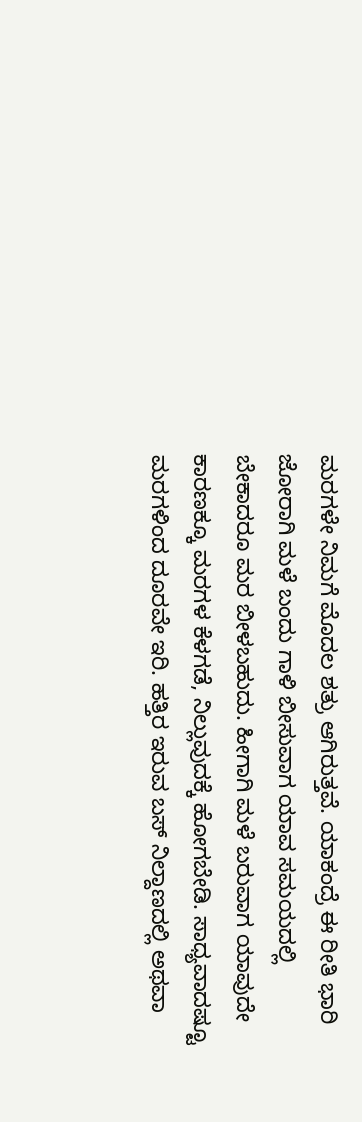ಮರಗಳೇ ನಿಮಗೆ ಮೊದಲ ಶತ್ರು ಆಗಿರುತ್ತವೆ. ಯಾಕಂದ್ರೆ ಈ ರೀತಿ ಭಾರಿ ಜೋರಾಗಿ ಮಳೆ ಬಂದು ಗಾಳಿ ಬೀಸುವಾಗ ಯಾವ ಸಮಯದಲ್ಲಿ ಬೇಕಾದರೂ ಮರ ಬೀಳಬಹುದು. ಹೀಗಾಗಿ ಮಳೆ ಬರುವಾಗ ಯಾವುದೇ ಕಾರಣಕ್ಕೂ ಮರಗಳ ಕೆಳಗಡೆ, ನಿಲ್ಲುವುದಕ್ಕೆ ಹೋಗಬೇಡಿ. ಸಾಧ್ಯವಾದಷ್ಟೂ ಮರಗಳಿಂದ ದೂರವೇ ಇರಿ. ಹತ್ತಿರ ಇರುವ ಬಸ್ ನಿಲ್ದಾಣದಲ್ಲಿ ಅಥವಾ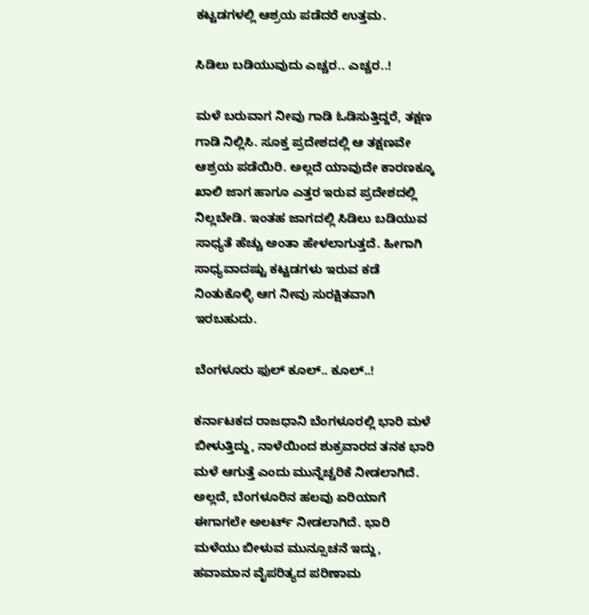ಕಟ್ಟಡಗಳಲ್ಲಿ ಆಶ್ರಯ ಪಡೆದರೆ ಉತ್ತಮ.

ಸಿಡಿಲು ಬಡಿಯುವುದು ಎಚ್ಚರ.. ಎಚ್ಚರ..!

ಮಳೆ ಬರುವಾಗ ನೀವು ಗಾಡಿ ಓಡಿಸುತ್ತಿದ್ದರೆ, ತಕ್ಷಣ ಗಾಡಿ ನಿಲ್ಲಿಸಿ. ಸೂಕ್ತ ಪ್ರದೇಶದಲ್ಲಿ ಆ ತಕ್ಷಣವೇ ಆಶ್ರಯ ಪಡೆಯಿರಿ. ಅಲ್ಲದೆ ಯಾವುದೇ ಕಾರಣಕ್ಕೂ ಖಾಲಿ ಜಾಗ ಹಾಗೂ ಎತ್ತರ ಇರುವ ಪ್ರದೇಶದಲ್ಲಿ ನಿಲ್ಲಬೇಡಿ. ಇಂತಹ ಜಾಗದಲ್ಲಿ ಸಿಡಿಲು ಬಡಿಯುವ ಸಾಧ್ಯತೆ ಹೆಚ್ಚು ಅಂತಾ ಹೇಳಲಾಗುತ್ತದೆ. ಹೀಗಾಗಿ ಸಾಧ್ಯವಾದಷ್ಟು ಕಟ್ಟಡಗಳು ಇರುವ ಕಡೆ ನಿಂತುಕೊಳ್ಳಿ ಆಗ ನೀವು ಸುರಕ್ಷಿತವಾಗಿ ಇರಬಹುದು.

ಬೆಂಗಳೂರು ಫುಲ್ ಕೂಲ್.. ಕೂಲ್..!

ಕರ್ನಾಟಕದ ರಾಜಧಾನಿ ಬೆಂಗಳೂರಲ್ಲಿ ಭಾರಿ ಮಳೆ ಬೀಳುತ್ತಿದ್ದು, ನಾಳೆಯಿಂದ ಶುಕ್ರವಾರದ ತನಕ ಭಾರಿ ಮಳೆ ಆಗುತ್ತೆ ಎಂದು ಮುನ್ನೆಚ್ಚರಿಕೆ ನೀಡಲಾಗಿದೆ. ಅಲ್ಲದೆ, ಬೆಂಗಳೂರಿನ ಹಲವು ಏರಿಯಾಗೆ ಈಗಾಗಲೇ ಅಲರ್ಟ್ ನೀಡಲಾಗಿದೆ. ಭಾರಿ ಮಳೆಯು ಬೀಳುವ ಮುನ್ಸೂಚನೆ ಇದ್ದು, ಹವಾಮಾನ ವೈಪರಿತ್ಯದ ಪರಿಣಾಮ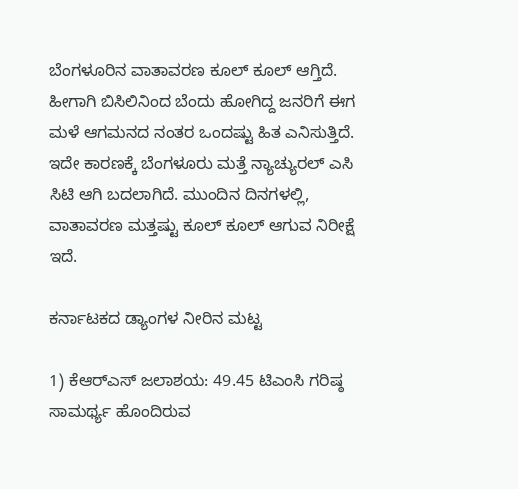ಬೆಂಗಳೂರಿನ ವಾತಾವರಣ ಕೂಲ್ ಕೂಲ್ ಆಗ್ತಿದೆ. ಹೀಗಾಗಿ ಬಿಸಿಲಿನಿಂದ ಬೆಂದು ಹೋಗಿದ್ದ ಜನರಿಗೆ ಈಗ ಮಳೆ ಆಗಮನದ ನಂತರ ಒಂದಷ್ಟು ಹಿತ ಎನಿಸುತ್ತಿದೆ. ಇದೇ ಕಾರಣಕ್ಕೆ ಬೆಂಗಳೂರು ಮತ್ತೆ ನ್ಯಾಚ್ಯುರಲ್ ಎಸಿ ಸಿಟಿ ಆಗಿ ಬದಲಾಗಿದೆ. ಮುಂದಿನ ದಿನಗಳಲ್ಲಿ, ವಾತಾವರಣ ಮತ್ತಷ್ಟು ಕೂಲ್ ಕೂಲ್ ಆಗುವ ನಿರೀಕ್ಷೆ ಇದೆ.

ಕರ್ನಾಟಕದ ಡ್ಯಾಂಗಳ ನೀರಿನ ಮಟ್ಟ

1) ಕೆಆರ್‌ಎಸ್ ಜಲಾಶಯ: 49.45 ಟಿಎಂಸಿ ಗರಿಷ್ಠ ಸಾಮರ್ಥ್ಯ ಹೊಂದಿರುವ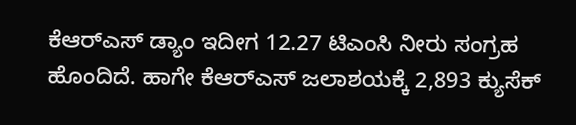ಕೆಆರ್‌ಎಸ್ ಡ್ಯಾಂ ಇದೀಗ 12.27 ಟಿಎಂಸಿ ನೀರು ಸಂಗ್ರಹ ಹೊಂದಿದೆ. ಹಾಗೇ ಕೆಆರ್‌ಎಸ್ ಜಲಾಶಯಕ್ಕೆ 2,893 ಕ್ಯುಸೆಕ್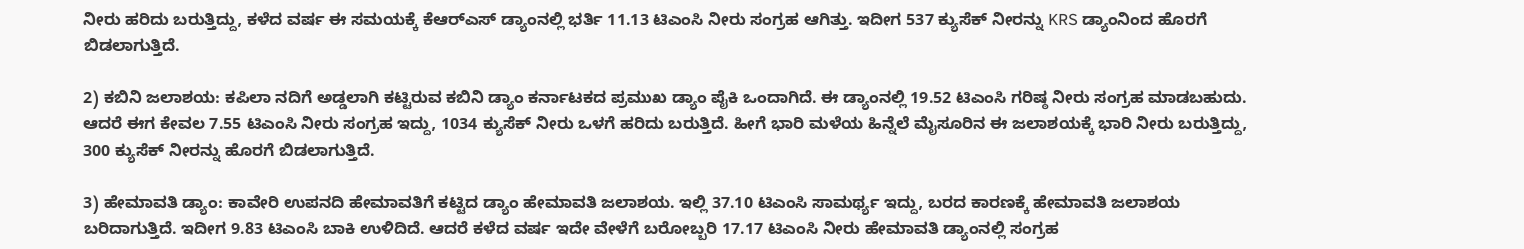ನೀರು ಹರಿದು ಬರುತ್ತಿದ್ದು, ಕಳೆದ ವರ್ಷ ಈ ಸಮಯಕ್ಕೆ ಕೆಆರ್‌ಎಸ್ ಡ್ಯಾಂನಲ್ಲಿ ಭರ್ತಿ 11.13 ಟಿಎಂಸಿ ನೀರು ಸಂಗ್ರಹ ಆಗಿತ್ತು. ಇದೀಗ 537 ಕ್ಯುಸೆಕ್ ನೀರನ್ನು KRS ಡ್ಯಾಂನಿಂದ ಹೊರಗೆ ಬಿಡಲಾಗುತ್ತಿದೆ.

2) ಕಬಿನಿ ಜಲಾಶಯ: ಕಪಿಲಾ ನದಿಗೆ ಅಡ್ಡಲಾಗಿ ಕಟ್ಟಿರುವ ಕಬಿನಿ ಡ್ಯಾಂ ಕರ್ನಾಟಕದ ಪ್ರಮುಖ ಡ್ಯಾಂ ಪೈಕಿ ಒಂದಾಗಿದೆ. ಈ ಡ್ಯಾಂನಲ್ಲಿ 19.52 ಟಿಎಂಸಿ ಗರಿಷ್ಠ ನೀರು ಸಂಗ್ರಹ ಮಾಡಬಹುದು. ಆದರೆ ಈಗ ಕೇವಲ 7.55 ಟಿಎಂಸಿ ನೀರು ಸಂಗ್ರಹ ಇದ್ದು, 1034 ಕ್ಯುಸೆಕ್ ನೀರು ಒಳಗೆ ಹರಿದು ಬರುತ್ತಿದೆ. ಹೀಗೆ ಭಾರಿ ಮಳೆಯ ಹಿನ್ನೆಲೆ ಮೈಸೂರಿನ ಈ ಜಲಾಶಯಕ್ಕೆ ಭಾರಿ ನೀರು ಬರುತ್ತಿದ್ದು, 300 ಕ್ಯುಸೆಕ್ ನೀರನ್ನು ಹೊರಗೆ ಬಿಡಲಾಗುತ್ತಿದೆ.

3) ಹೇಮಾವತಿ ಡ್ಯಾಂ: ಕಾವೇರಿ ಉಪನದಿ ಹೇಮಾವತಿಗೆ ಕಟ್ಟಿದ ಡ್ಯಾಂ ಹೇಮಾವತಿ ಜಲಾಶಯ. ಇಲ್ಲಿ 37.10 ಟಿಎಂಸಿ ಸಾಮರ್ಥ್ಯ ಇದ್ದು, ಬರದ ಕಾರಣಕ್ಕೆ ಹೇಮಾವತಿ ಜಲಾಶಯ ಬರಿದಾಗುತ್ತಿದೆ. ಇದೀಗ 9.83 ಟಿಎಂಸಿ ಬಾಕಿ ಉಳಿದಿದೆ. ಆದರೆ ಕಳೆದ ವರ್ಷ ಇದೇ ವೇಳೆಗೆ ಬರೋಬ್ಬರಿ 17.17 ಟಿಎಂಸಿ ನೀರು ಹೇಮಾವತಿ ಡ್ಯಾಂನಲ್ಲಿ ಸಂಗ್ರಹ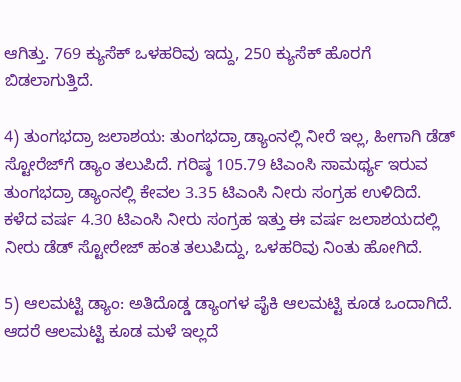ಆಗಿತ್ತು. 769 ಕ್ಯುಸೆಕ್ ಒಳಹರಿವು ಇದ್ದು, 250 ಕ್ಯುಸೆಕ್ ಹೊರಗೆ ಬಿಡಲಾಗುತ್ತಿದೆ.

4) ತುಂಗಭದ್ರಾ ಜಲಾಶಯ: ತುಂಗಭದ್ರಾ ಡ್ಯಾಂನಲ್ಲಿ ನೀರೆ ಇಲ್ಲ, ಹೀಗಾಗಿ ಡೆಡ್ ಸ್ಟೋರೆಜ್‌ಗೆ ಡ್ಯಾಂ ತಲುಪಿದೆ. ಗರಿಷ್ಠ 105.79 ಟಿಎಂಸಿ ಸಾಮರ್ಥ್ಯ ಇರುವ ತುಂಗಭದ್ರಾ ಡ್ಯಾಂನಲ್ಲಿ ಕೇವಲ 3.35 ಟಿಎಂಸಿ ನೀರು ಸಂಗ್ರಹ ಉಳಿದಿದೆ. ಕಳೆದ ವರ್ಷ 4.30 ಟಿಎಂಸಿ ನೀರು ಸಂಗ್ರಹ ಇತ್ತು ಈ ವರ್ಷ ಜಲಾಶಯದಲ್ಲಿ ನೀರು ಡೆಡ್ ಸ್ಟೋರೇಜ್ ಹಂತ ತಲುಪಿದ್ದು, ಒಳಹರಿವು ನಿಂತು ಹೋಗಿದೆ.

5) ಆಲಮಟ್ಟಿ ಡ್ಯಾಂ: ಅತಿದೊಡ್ಡ ಡ್ಯಾಂಗಳ ಪೈಕಿ ಆಲಮಟ್ಟಿ ಕೂಡ ಒಂದಾಗಿದೆ. ಆದರೆ ಆಲಮಟ್ಟಿ ಕೂಡ ಮಳೆ ಇಲ್ಲದೆ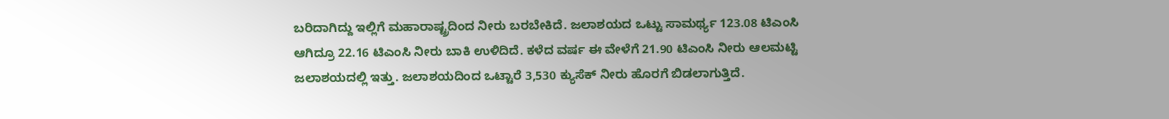ಬರಿದಾಗಿದ್ದು ಇಲ್ಲಿಗೆ ಮಹಾರಾಷ್ಟ್ರದಿಂದ ನೀರು ಬರಬೇಕಿದೆ. ಜಲಾಶಯದ ಒಟ್ಟು ಸಾಮರ್ಥ್ಯ 123.08 ಟಿಎಂಸಿ ಆಗಿದ್ರೂ 22.16 ಟಿಎಂಸಿ ನೀರು ಬಾಕಿ ಉಳಿದಿದೆ. ಕಳೆದ ವರ್ಷ ಈ ವೇಳೆಗೆ 21.90 ಟಿಎಂಸಿ ನೀರು ಆಲಮಟ್ಟಿ ಜಲಾಶಯದಲ್ಲಿ ಇತ್ತು. ಜಲಾಶಯದಿಂದ ಒಟ್ಟಾರೆ 3,530 ಕ್ಯುಸೆಕ್ ನೀರು ಹೊರಗೆ ಬಿಡಲಾಗುತ್ತಿದೆ.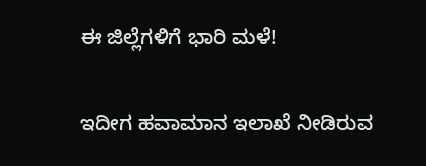ಈ ಜಿಲ್ಲೆಗಳಿಗೆ ಭಾರಿ ಮಳೆ!

ಇದೀಗ ಹವಾಮಾನ ಇಲಾಖೆ ನೀಡಿರುವ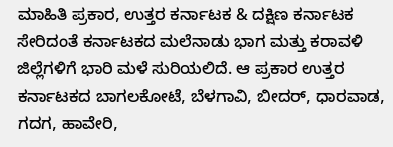ಮಾಹಿತಿ ಪ್ರಕಾರ, ಉತ್ತರ ಕರ್ನಾಟಕ & ದಕ್ಷಿಣ ಕರ್ನಾಟಕ ಸೇರಿದಂತೆ ಕರ್ನಾಟಕದ ಮಲೆನಾಡು ಭಾಗ ಮತ್ತು ಕರಾವಳಿ ಜಿಲ್ಲೆಗಳಿಗೆ ಭಾರಿ ಮಳೆ ಸುರಿಯಲಿದೆ. ಆ ಪ್ರಕಾರ ಉತ್ತರ ಕರ್ನಾಟಕದ ಬಾಗಲಕೋಟೆ, ಬೆಳಗಾವಿ, ಬೀದರ್, ಧಾರವಾಡ, ಗದಗ, ಹಾವೇರಿ,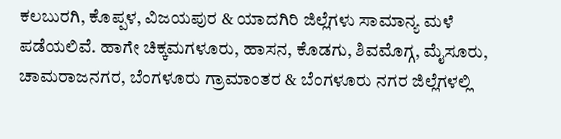ಕಲಬುರಗಿ, ಕೊಪ್ಪಳ, ವಿಜಯಪುರ & ಯಾದಗಿರಿ ಜಿಲ್ಲೆಗಳು ಸಾಮಾನ್ಯ ಮಳೆ ಪಡೆಯಲಿವೆ. ಹಾಗೇ ಚಿಕ್ಕಮಗಳೂರು, ಹಾಸನ, ಕೊಡಗು, ಶಿವಮೊಗ್ಗ, ಮೈಸೂರು, ಚಾಮರಾಜನಗರ, ಬೆಂಗಳೂರು ಗ್ರಾಮಾಂತರ & ಬೆಂಗಳೂರು ನಗರ ಜಿಲ್ಲೆಗಳಲ್ಲಿ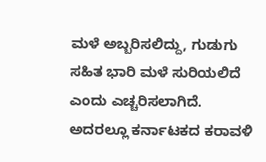ಮಳೆ ಅಬ್ಬರಿಸಲಿದ್ದು, ಗುಡುಗು ಸಹಿತ ಭಾರಿ ಮಳೆ ಸುರಿಯಲಿದೆ ಎಂದು ಎಚ್ಚರಿಸಲಾಗಿದೆ. ಅದರಲ್ಲೂ ಕರ್ನಾಟಕದ ಕರಾವಳಿ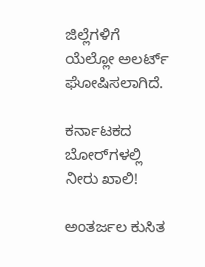ಜಿಲ್ಲೆಗಳಿಗೆ ಯೆಲ್ಲೋ ಅಲರ್ಟ್ ಘೋಷಿಸಲಾಗಿದೆ.

ಕರ್ನಾಟಕದ ಬೋರ್‌ಗಳಲ್ಲಿ ನೀರು ಖಾಲಿ!

ಅಂತರ್ಜಲ ಕುಸಿತ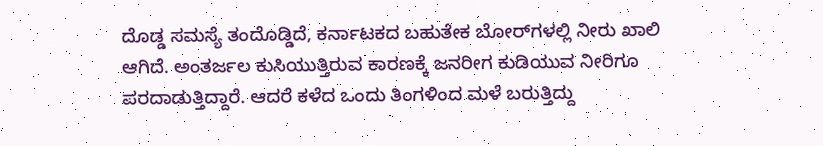ದೊಡ್ಡ ಸಮಸ್ಯೆ ತಂದೊಡ್ಡಿದೆ, ಕರ್ನಾಟಕದ ಬಹುತೇಕ ಬೋರ್‌ಗಳಲ್ಲಿ ನೀರು ಖಾಲಿ ಆಗಿದೆ. ಅಂತರ್ಜಲ ಕುಸಿಯುತ್ತಿರುವ ಕಾರಣಕ್ಕೆ ಜನರೀಗ ಕುಡಿಯುವ ನೀರಿಗೂ ಪರದಾಡುತ್ತಿದ್ದಾರೆ. ಆದರೆ ಕಳೆದ ಒಂದು ತಿಂಗಳಿಂದ ಮಳೆ ಬರುತ್ತಿದ್ದು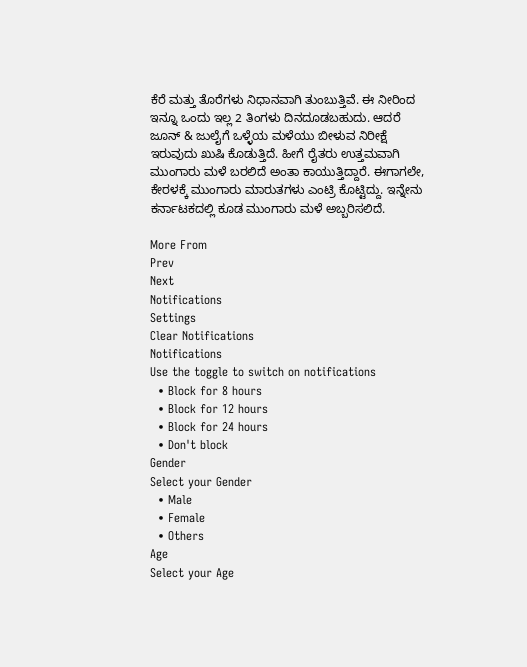ಕೆರೆ ಮತ್ತು ತೊರೆಗಳು ನಿಧಾನವಾಗಿ ತುಂಬುತ್ತಿವೆ. ಈ ನೀರಿಂದ ಇನ್ನೂ ಒಂದು ಇಲ್ಲ 2 ತಿಂಗಳು ದಿನದೂಡಬಹುದು. ಆದರೆ ಜೂನ್ & ಜುಲೈಗೆ ಒಳ್ಳೆಯ ಮಳೆಯು ಬೀಳುವ ನಿರೀಕ್ಷೆ ಇರುವುದು ಖುಷಿ ಕೊಡುತ್ತಿದೆ. ಹೀಗೆ ರೈತರು ಉತ್ತಮವಾಗಿ ಮುಂಗಾರು ಮಳೆ ಬರಲಿದೆ ಅಂತಾ ಕಾಯುತ್ತಿದ್ದಾರೆ. ಈಗಾಗಲೇ, ಕೇರಳಕ್ಕೆ ಮುಂಗಾರು ಮಾರುತಗಳು ಎಂಟ್ರಿ ಕೊಟ್ಟಿದ್ದು. ಇನ್ನೇನು ಕರ್ನಾಟಕದಲ್ಲಿ ಕೂಡ ಮುಂಗಾರು ಮಳೆ ಅಬ್ಬರಿಸಲಿದೆ.

More From
Prev
Next
Notifications
Settings
Clear Notifications
Notifications
Use the toggle to switch on notifications
  • Block for 8 hours
  • Block for 12 hours
  • Block for 24 hours
  • Don't block
Gender
Select your Gender
  • Male
  • Female
  • Others
Age
Select your Age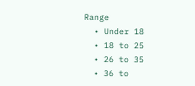Range
  • Under 18
  • 18 to 25
  • 26 to 35
  • 36 to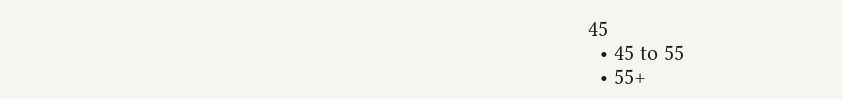45
  • 45 to 55
  • 55+